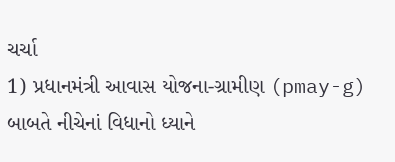ચર્ચા
1) પ્રધાનમંત્રી આવાસ યોજના-ગ્રામીણ (pmay-g) બાબતે નીચેનાં વિધાનો ધ્યાને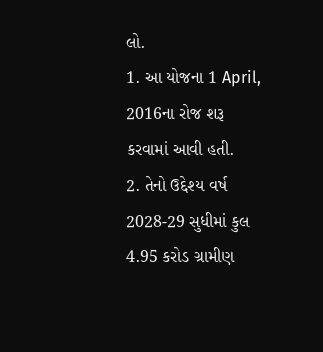લો.
1. આ યોજના 1 April, 2016ના રોજ શરૂ કરવામાં આવી હતી.
2. તેનો ઉદ્દેશ્ય વર્ષ 2028-29 સુધીમાં કુલ 4.95 કરોડ ગ્રામીણ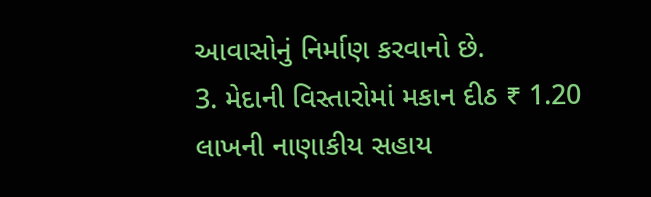આવાસોનું નિર્માણ કરવાનો છે.
3. મેદાની વિસ્તારોમાં મકાન દીઠ ₹ 1.20 લાખની નાણાકીય સહાય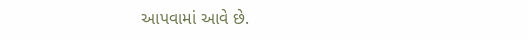આપવામાં આવે છે.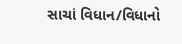સાચાં વિધાન/વિધાનો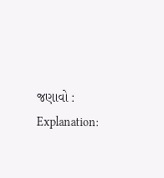જણાવો :
Explanation: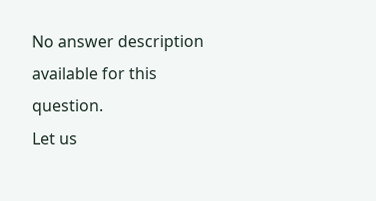No answer description available for this question.
Let us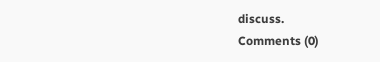discuss.
Comments (0)